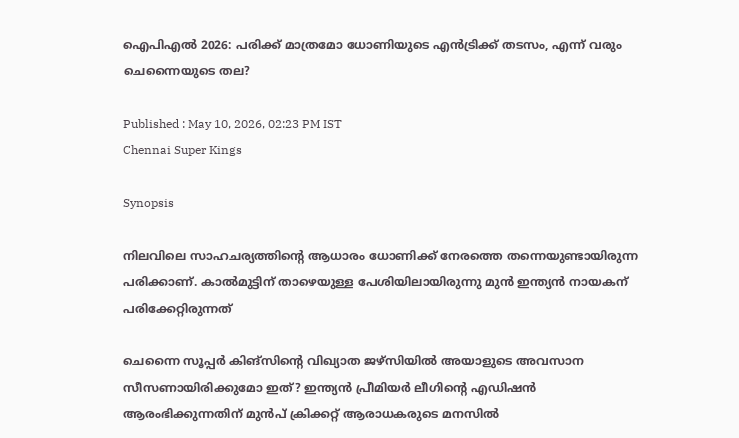ഐപിഎല്‍ 2026: പരിക്ക് മാത്രമോ ധോണിയുടെ എൻട്രിക്ക് തടസം, എന്ന് വരും ചെന്നൈയുടെ തല?

Published : May 10, 2026, 02:23 PM IST
Chennai Super Kings

Synopsis

നിലവിലെ സാഹചര്യത്തിന്റെ ആധാരം ധോണിക്ക് നേരത്തെ തന്നെയുണ്ടായിരുന്ന പരിക്കാണ്. കാല്‍മുട്ടിന് താഴെയുള്ള പേശിയിലായിരുന്നു മുൻ ഇന്ത്യൻ നായകന് പരിക്കേറ്റിരുന്നത്

ചെന്നൈ സൂപ്പര്‍ കിങ്സിന്റെ വിഖ്യാത ജഴ്‌സിയില്‍ അയാളുടെ അവസാന സീസണായിരിക്കുമോ ഇത്? ഇന്ത്യൻ പ്രീമിയർ ലീഗിന്റെ എഡിഷൻ ആരംഭിക്കുന്നതിന് മുൻപ് ക്രിക്കറ്റ് ആരാധകരുടെ മനസില്‍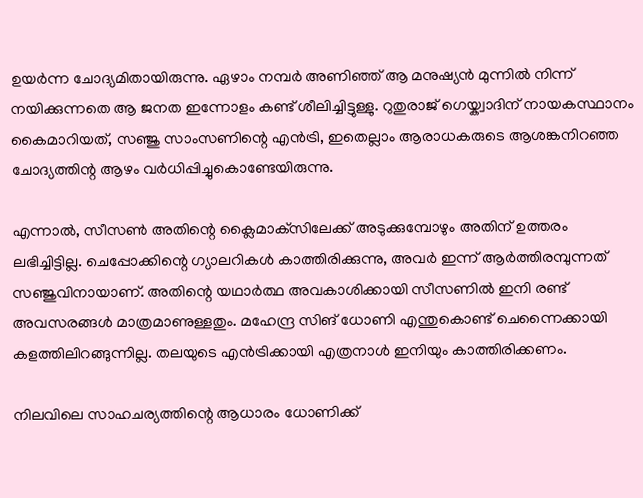ഉയർന്ന ചോദ്യമിതായിരുന്നു. ഏഴാം നമ്പർ അണിഞ്ഞ് ആ മനുഷ്യൻ മുന്നില്‍ നിന്ന് നയിക്കുന്നതെ ആ ജനത ഇന്നോളം കണ്ട് ശീലിച്ചിട്ടുള്ളു. റുതുരാജ് ഗെയ്ക്വാദിന് നായകസ്ഥാനം കൈമാറിയത്, സഞ്ജു സാംസണിന്റെ എൻട്രി, ഇതെല്ലാം ആരാധകരുടെ ആശങ്കനിറഞ്ഞ ചോദ്യത്തിന്റ ആഴം വർധിപ്പിച്ചുകൊണ്ടേയിരുന്നു.

എന്നാല്‍, സീസണ്‍ അതിന്റെ ക്ലൈമാക്‌സിലേക്ക് അടുക്കുമ്പോഴും അതിന് ഉത്തരം ലഭിച്ചിട്ടില്ല. ചെപ്പോക്കിന്റെ ഗ്യാലറികള്‍ കാത്തിരിക്കുന്നു, അവര്‍ ഇന്ന് ആര്‍ത്തിരമ്പുന്നത് സഞ്ജുവിനായാണ്. അതിന്റെ യഥാര്‍ത്ഥ അവകാശിക്കായി സീസണില്‍ ഇനി രണ്ട് അവസരങ്ങള്‍ മാത്രമാണുള്ളതും. മഹേന്ദ്ര സിങ് ധോണി എന്തുകൊണ്ട് ചെന്നൈക്കായി കളത്തിലിറങ്ങുന്നില്ല. തലയുടെ എൻട്രിക്കായി എത്രനാള്‍ ഇനിയും കാത്തിരിക്കണം.

നിലവിലെ സാഹചര്യത്തിന്റെ ആധാരം ധോണിക്ക്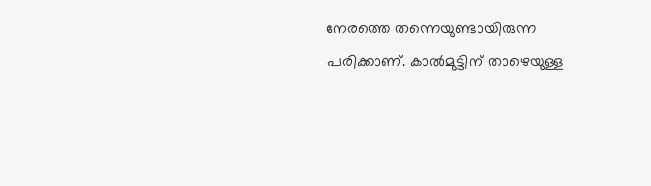നേരത്തെ തന്നെയുണ്ടായിരുന്ന പരിക്കാണ്. കാല്‍മുട്ടിന് താഴെയുള്ള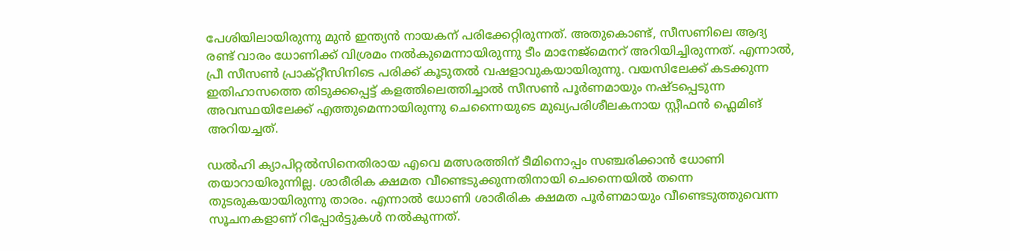പേശിയിലായിരുന്നു മുൻ ഇന്ത്യൻ നായകന് പരിക്കേറ്റിരുന്നത്. അതുകൊണ്ട്, സീസണിലെ ആദ്യ രണ്ട് വാരം ധോണിക്ക് വിശ്രമം നല്‍കുമെന്നായിരുന്നു ടീം മാനേജ്മെനറ് അറിയിച്ചിരുന്നത്. എന്നാല്‍, പ്രീ സീസണ്‍ പ്രാക്റ്റീസിനിടെ പരിക്ക് കൂടുതല്‍ വഷളാവുകയായിരുന്നു. വയസിലേക്ക് കടക്കുന്ന ഇതിഹാസത്തെ തിടുക്കപ്പെട്ട് കളത്തിലെത്തിച്ചാല്‍ സീസണ്‍ പൂര്‍ണമായും നഷ്ടപ്പെടുന്ന അവസ്ഥയിലേക്ക് എത്തുമെന്നായിരുന്നു ചെന്നൈയുടെ മുഖ്യപരിശീലകനായ സ്റ്റീഫൻ ഫ്ലെമിങ് അറിയച്ചത്.

ഡല്‍ഹി ക്യാപിറ്റല്‍സിനെതിരായ എവെ മത്സരത്തിന് ടീമിനൊപ്പം സഞ്ചരിക്കാൻ ധോണി തയാറായിരുന്നില്ല. ശാരീരിക ക്ഷമത വീണ്ടെടുക്കുന്നതിനായി ചെന്നൈയില്‍ തന്നെ തുടരുകയായിരുന്നു താരം. എന്നാല്‍ ധോണി ശാരീരിക ക്ഷമത പൂര്‍ണമായും വീണ്ടെടുത്തുവെന്ന സൂചനകളാണ് റിപ്പോര്‍ട്ടുകള്‍ നല്‍കുന്നത്.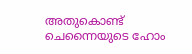അതുകൊണ്ട് ചെന്നൈയുടെ ഹോം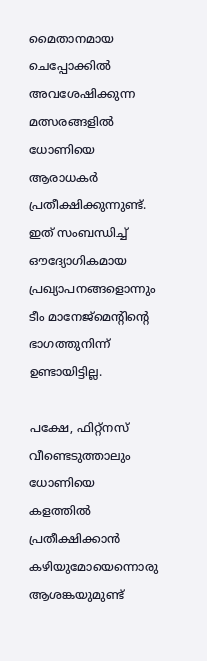മൈതാനമായ ചെപ്പോക്കില്‍ അവശേഷിക്കുന്ന മത്സരങ്ങളില്‍ ധോണിയെ ആരാധകര്‍ പ്രതീക്ഷിക്കുന്നുണ്ട്. ഇത് സംബന്ധിച്ച് ഔദ്യോഗികമായ പ്രഖ്യാപനങ്ങളൊന്നും ടീം മാനേജ്മെന്റിന്റെ ഭാഗത്തുനിന്ന് ഉണ്ടായിട്ടില്ല.

പക്ഷേ, ഫിറ്റ്നസ് വീണ്ടെടുത്താലും ധോണിയെ കളത്തില്‍ പ്രതീക്ഷിക്കാൻ കഴിയുമോയെന്നൊരു ആശങ്കയുമുണ്ട്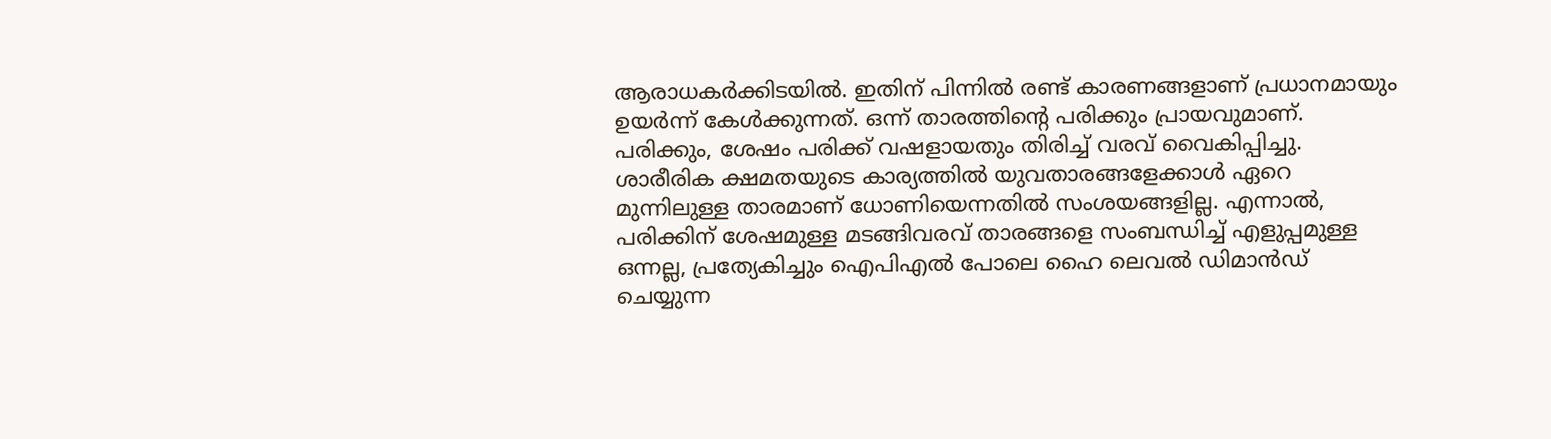ആരാധകര്‍ക്കിടയില്‍. ഇതിന് പിന്നില്‍ രണ്ട് കാരണങ്ങളാണ് പ്രധാനമായും ഉയര്‍ന്ന് കേള്‍ക്കുന്നത്. ഒന്ന് താരത്തിന്റെ പരിക്കും പ്രായവുമാണ്. പരിക്കും, ശേഷം പരിക്ക് വഷളായതും തിരിച്ച് വരവ് വൈകിപ്പിച്ചു. ശാരീരിക ക്ഷമതയുടെ കാര്യത്തില്‍ യുവതാരങ്ങളേക്കാള്‍ ഏറെ മുന്നിലുള്ള താരമാണ് ധോണിയെന്നതില്‍ സംശയങ്ങളില്ല. എന്നാല്‍, പരിക്കിന് ശേഷമുള്ള മടങ്ങിവരവ് താരങ്ങളെ സംബന്ധിച്ച് എളുപ്പമുള്ള ഒന്നല്ല, പ്രത്യേകിച്ചും ഐപിഎല്‍ പോലെ ഹൈ ലെവല്‍ ഡിമാൻഡ് ചെയ്യുന്ന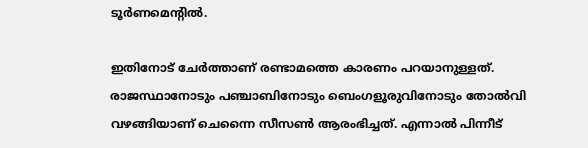ടൂര്‍ണമെന്റില്‍.

ഇതിനോട് ചേര്‍ത്താണ് രണ്ടാമത്തെ കാരണം പറയാനുള്ളത്. രാജസ്ഥാനോടും പഞ്ചാബിനോടും ബെംഗളൂരുവിനോടും തോല്‍വി വഴങ്ങിയാണ് ചെന്നൈ സീസണ്‍ ആരംഭിച്ചത്. എന്നാല്‍ പിന്നീട്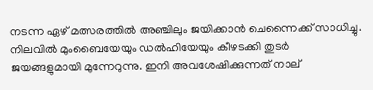നടന്ന ഏഴ് മത്സരത്തില്‍ അഞ്ചിലും ജയിക്കാൻ ചെന്നൈക്ക് സാധിച്ചു. നിലവില്‍ മുംബൈയേയും ഡല്‍ഹിയേയും കീഴടക്കി തുടര്‍ ജയങ്ങളുമായി മുന്നേറുന്നു. ഇനി അവശേഷിക്കുന്നത് നാല്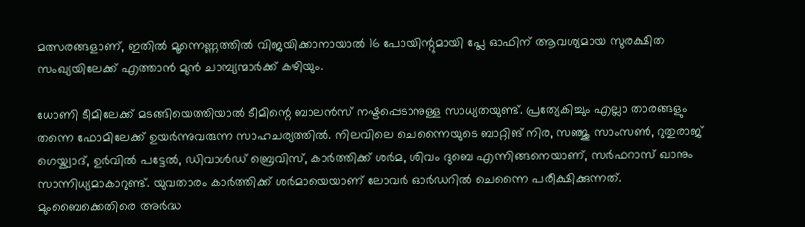മത്സരങ്ങളാണ്, ഇതില്‍ മൂന്നെണ്ണത്തില്‍ വിജയിക്കാനായാല്‍ 16 പോയിന്റുമായി പ്ലേ ഓഫിന് ആവശ്യമായ സുരക്ഷിത സംഖ്യയിലേക്ക് എത്താൻ മുൻ ചാമ്പ്യന്മാര്‍ക്ക് കഴിയും.

ധോണി ടീമിലേക്ക് മടങ്ങിയെത്തിയാല്‍ ടീമിന്റെ ബാലൻസ് നഷ്ടപ്പെടാനുള്ള സാധ്യതയുണ്ട്. പ്രത്യേകിച്ചും എല്ലാ താരങ്ങളും തന്നെ ഫോമിലേക്ക് ഉയര്‍ന്നുവരുന്ന സാഹചര്യത്തില്‍. നിലവിലെ ചെന്നൈയുടെ ബാറ്റിങ് നിര, സഞ്ജു സാംസണ്‍, റുതുരാജ് ഗെയ്ക്വാദ്, ഉര്‍വില്‍ പട്ടേല്‍, ഡിവാള്‍ഡ് ബ്രെവിസ്, കാര്‍ത്തിക്ക് ശര്‍മ, ശിവം ദുബെ എന്നിങ്ങനെയാണ്, സര്‍ഫറാസ് ഖാനും സാന്നിധ്യമാകാറുണ്ട്. യുവതാരം കാര്‍ത്തിക്ക് ശര്‍മായെയാണ് ലോവര്‍ ഓര്‍ഡറില്‍ ചെന്നൈ പരീക്ഷിക്കുന്നത്. മുംബൈക്കെതിരെ അര്‍ദ്ധ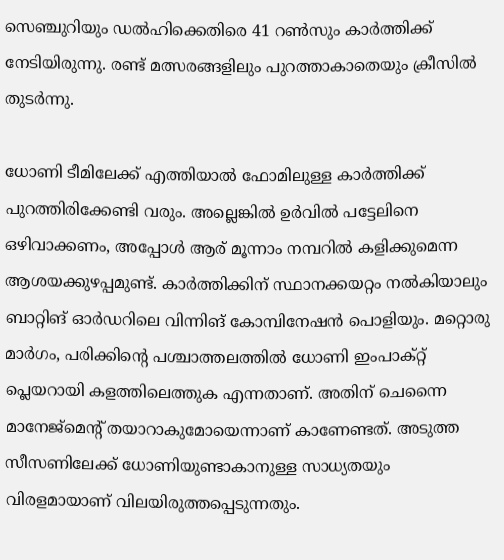സെഞ്ചുറിയും ഡല്‍ഹിക്കെതിരെ 41 റണ്‍സും കാര്‍ത്തിക്ക് നേടിയിരുന്നു. രണ്ട് മത്സരങ്ങളിലും പുറത്താകാതെയും ക്രീസില്‍ തുടര്‍ന്നു.

ധോണി ടീമിലേക്ക് എത്തിയാല്‍ ഫോമിലുള്ള കാര്‍ത്തിക്ക് പുറത്തിരിക്കേണ്ടി വരും. അല്ലെങ്കില്‍ ഉര്‍വില്‍ പട്ടേലിനെ ഒഴിവാക്കണം, അപ്പോള്‍ ആര് മൂന്നാം നമ്പറില്‍ കളിക്കുമെന്ന ആശയക്കുഴപ്പമുണ്ട്. കാര്‍ത്തിക്കിന് സ്ഥാനക്കയറ്റം നല്‍കിയാലും ബാറ്റിങ് ഓര്‍ഡറിലെ വിന്നിങ് കോമ്പിനേഷൻ പൊളിയും. മറ്റൊരു മാര്‍ഗം, പരിക്കിന്റെ പശ്ചാത്തലത്തില്‍ ധോണി ഇംപാക്റ്റ് പ്ലെയറായി കളത്തിലെത്തുക എന്നതാണ്. അതിന് ചെന്നൈ മാനേജ്മെന്റ് തയാറാകുമോയെന്നാണ് കാണേണ്ടത്. അടുത്ത സീസണിലേക്ക് ധോണിയുണ്ടാകാനുള്ള സാധ്യതയും വിരളമായാണ് വിലയിരുത്തപ്പെടുന്നതും.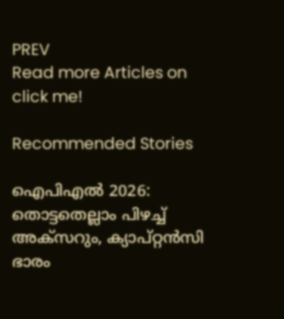PREV
Read more Articles on
click me!

Recommended Stories

ഐപിഎല്‍ 2026: തൊട്ടതെല്ലാം പിഴച്ച് അക്‌സറും, ക്യാപ്റ്റൻസി ഭാരം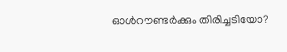ഓള്‍റൗണ്ടര്‍ക്കും തിരിച്ചടിയോ?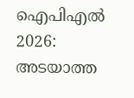ഐപിഎല്‍ 2026: അടയാത്ത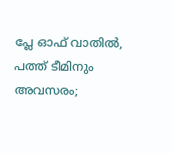പ്ലേ ഓഫ് വാതില്‍, പത്ത് ടീമിനും അവസരം;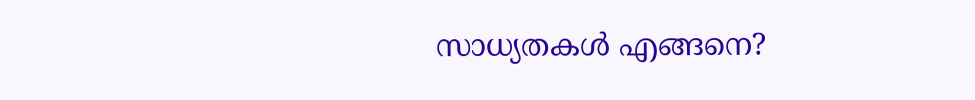സാധ്യതകള്‍ എങ്ങനെ?